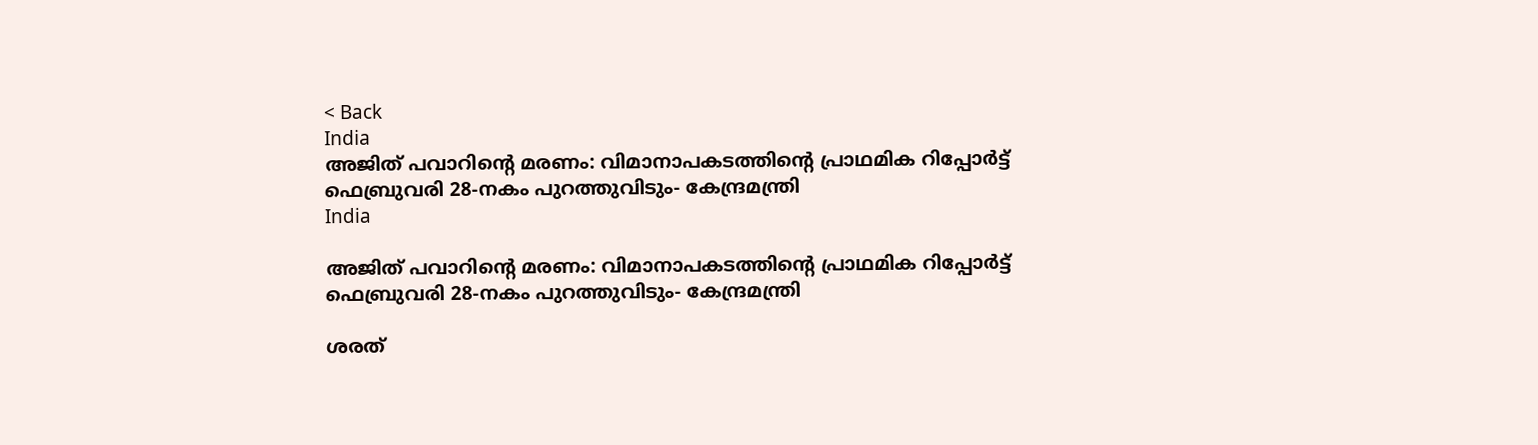< Back
India
അജിത് പവാറിന്റെ മരണം: വിമാനാപകടത്തിന്റെ പ്രാഥമിക റിപ്പോർട്ട് ഫെബ്രുവരി 28-നകം പുറത്തുവിടും- കേന്ദ്രമന്ത്രി
India

അജിത് പവാറിന്റെ മരണം: വിമാനാപകടത്തിന്റെ പ്രാഥമിക റിപ്പോർട്ട് ഫെബ്രുവരി 28-നകം പുറത്തുവിടും- കേന്ദ്രമന്ത്രി

ശരത്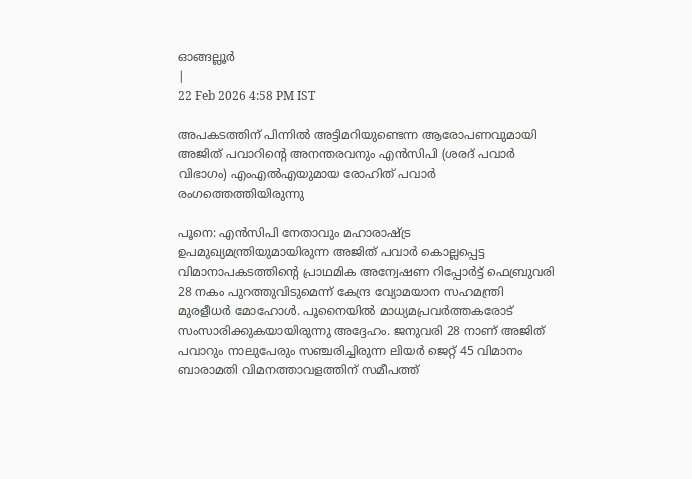ഓങ്ങല്ലൂർ
|
22 Feb 2026 4:58 PM IST

അപകടത്തിന് പിന്നിൽ അട്ടിമറിയുണ്ടെന്ന ആരോപണവുമായി അജിത് പവാറിന്റെ അനന്തരവനും എൻസിപി (ശരദ് പവാർ വിഭാഗം) എംഎൽഎയുമായ രോഹിത് പവാർ രംഗത്തെത്തിയിരുന്നു

പൂനെ: എൻസിപി നേതാവും മഹാരാഷ്ട്ര ഉപമുഖ്യമന്ത്രിയുമായിരുന്ന അജിത് പവാർ കൊല്ലപ്പെട്ട വിമാനാപകടത്തിന്റെ പ്രാഥമിക അന്വേഷണ റിപ്പോർട്ട് ഫെബ്രുവരി 28 നകം പുറത്തുവിടുമെന്ന് കേന്ദ്ര വ്യോമയാന സഹമന്ത്രി മുരളീധർ മോഹോൾ. പൂനൈയിൽ മാധ്യമപ്രവർത്തകരോട് സംസാരിക്കുകയായിരുന്നു അദ്ദേഹം. ജനുവരി 28 നാണ് അജിത് പവാറും നാലുപേരും സഞ്ചരിച്ചിരുന്ന ലിയർ ജെറ്റ് 45 വിമാനം ബാരാമതി വിമനത്താവളത്തിന് സമീപത്ത്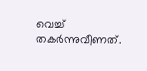വെച്ച് തകർന്നുവീണത്.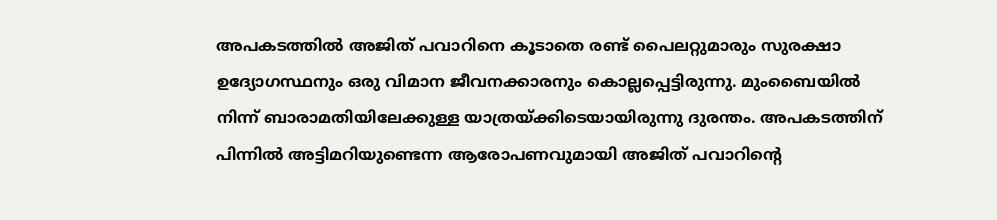അപകടത്തിൽ അജിത് പവാറിനെ കൂടാതെ രണ്ട് പൈലറ്റുമാരും സുരക്ഷാ ഉദ്യോഗസ്ഥനും ഒരു വിമാന ജീവനക്കാരനും കൊല്ലപ്പെട്ടിരുന്നു. മുംബൈയിൽ നിന്ന് ബാരാമതിയിലേക്കുള്ള യാത്രയ്ക്കിടെയായിരുന്നു ദുരന്തം. അപകടത്തിന് പിന്നിൽ അട്ടിമറിയുണ്ടെന്ന ആരോപണവുമായി അജിത് പവാറിന്റെ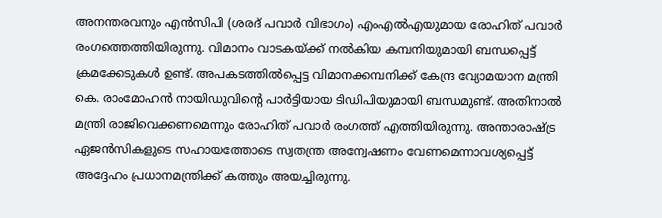അനന്തരവനും എൻസിപി (ശരദ് പവാർ വിഭാഗം) എംഎൽഎയുമായ രോഹിത് പവാർ രംഗത്തെത്തിയിരുന്നു. വിമാനം വാടകയ്ക്ക് നൽകിയ കമ്പനിയുമായി ബന്ധപ്പെട്ട് ക്രമക്കേടുകൾ ഉണ്ട്. അപകടത്തിൽപ്പെട്ട വിമാനക്കമ്പനിക്ക് കേന്ദ്ര വ്യോമയാന മന്ത്രി കെ. രാംമോഹൻ നായിഡുവിന്റെ പാർട്ടിയായ ടിഡിപിയുമായി ബന്ധമുണ്ട്. അതിനാൽ മന്ത്രി രാജിവെക്കണമെന്നും രോഹിത് പവാർ രംഗത്ത് എത്തിയിരുന്നു. അന്താരാഷ്ട്ര ഏജൻസികളുടെ സഹായത്തോടെ സ്വതന്ത്ര അന്വേഷണം വേണമെന്നാവശ്യപ്പെട്ട് അദ്ദേഹം പ്രധാനമന്ത്രിക്ക് കത്തും അയച്ചിരുന്നു.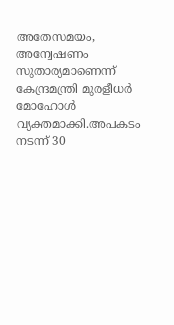അതേസമയം, അന്വേഷണം സുതാര്യമാണെന്ന് കേന്ദ്രമന്ത്രി മുരളീധർ മോഹോൾ വ്യക്തമാക്കി.അപകടം നടന്ന് 30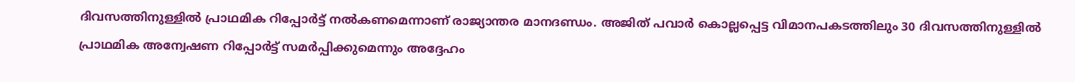ദിവസത്തിനുള്ളിൽ പ്രാഥമിക റിപ്പോർട്ട് നൽകണമെന്നാണ് രാജ്യാന്തര മാനദണ്ഡം. അജിത് പവാർ കൊല്ലപ്പെട്ട വിമാനപകടത്തിലും 30 ദിവസത്തിനുള്ളിൽ പ്രാഥമിക അന്വേഷണ റിപ്പോർട്ട് സമർപ്പിക്കുമെന്നും അദ്ദേഹം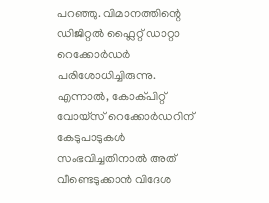പറഞ്ഞു. വിമാനത്തിന്റെ ഡിജിറ്റൽ ഫ്ലൈറ്റ് ഡാറ്റാ റെക്കോർഡർ പരിശോധിച്ചിരുന്നു. എന്നാൽ, കോക്പിറ്റ് വോയ്‌സ് റെക്കോർഡറിന് കേടുപാടുകൾ സംഭവിച്ചതിനാൽ അത് വീണ്ടെടുക്കാൻ വിദേശ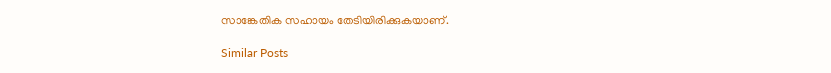സാങ്കേതിക സഹായം തേടിയിരിക്കുകയാണ്.

Similar Posts